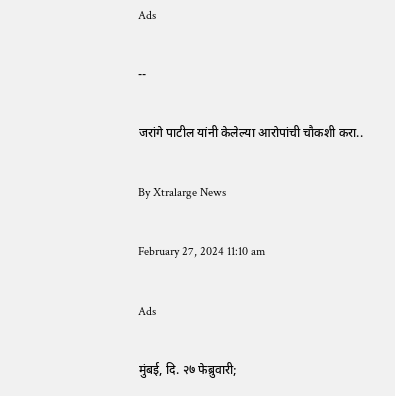Ads

--

जरांगे पाटील यांनी केलेल्या आरोपांची चौकशी करा..

By Xtralarge News

February 27, 2024 11:10 am

Ads

मुंबई, दि. २७ फेब्रुवारी;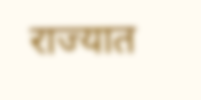राज्यात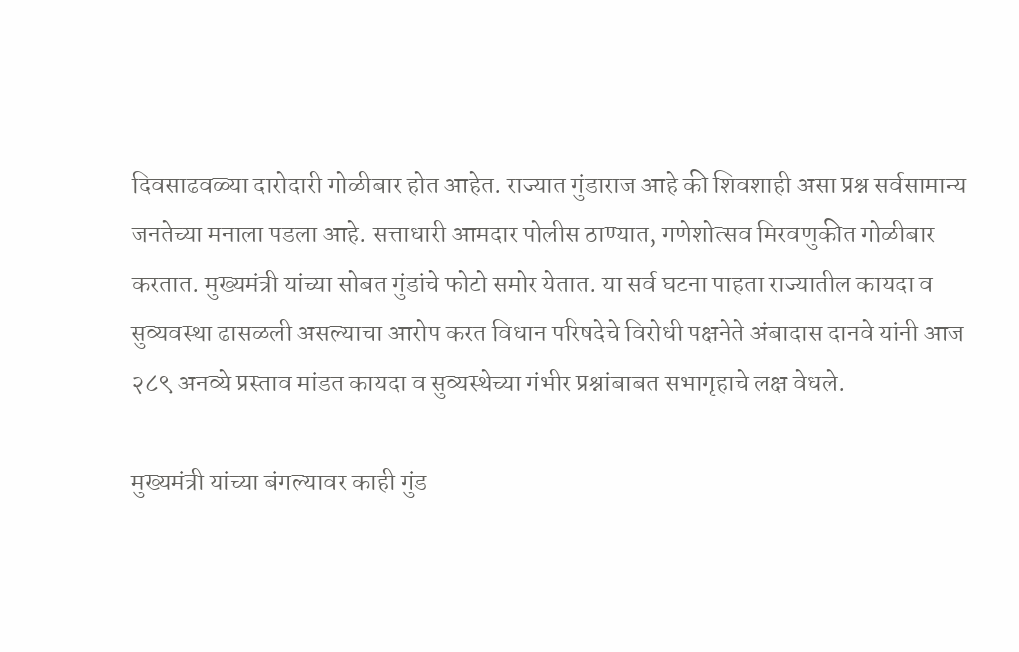दिवसाढवळ्या दारोदारी गोळीबार होत आहेत. राज्यात गुंडाराज आहे की शिवशाही असा प्रश्न सर्वसामान्य जनतेच्या मनाला पडला आहे. सत्ताधारी आमदार पोलीस ठाण्यात, गणेशोत्सव मिरवणुकीत गोळीबार करतात. मुख्यमंत्री यांच्या सोबत गुंडांचे फोटो समोर येतात. या सर्व घटना पाहता राज्यातील कायदा व सुव्यवस्था ढासळली असल्याचा आरोप करत विधान परिषदेचे विरोधी पक्षनेते अंबादास दानवे यांनी आज २८९ अनव्ये प्रस्ताव मांडत कायदा व सुव्यस्थेच्या गंभीर प्रश्नांबाबत सभागृहाचे लक्ष वेधले.

मुख्यमंत्री यांच्या बंगल्यावर काही गुंड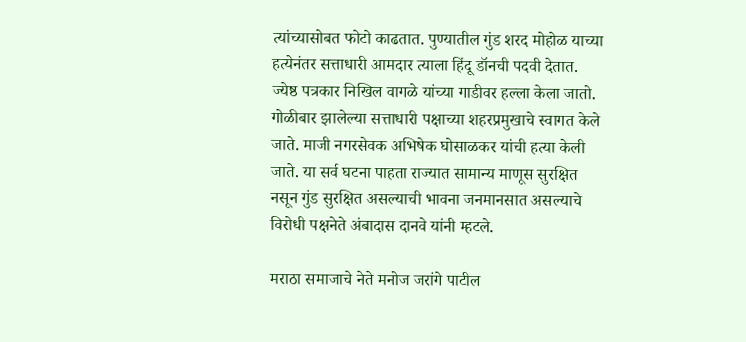त्यांच्यासोबत फोटो काढतात. पुण्यातील गुंड शरद मोहोळ याच्या हत्येनंतर सत्ताधारी आमदार त्याला हिंदू डॉनची पदवी देतात. ज्येष्ठ पत्रकार निखिल वागळे यांच्या गाडीवर हल्ला केला जातो. गोळीबार झालेल्या सत्ताधारी पक्षाच्या शहरप्रमुखाचे स्वागत केले जाते. माजी नगरसेवक अभिषेक घोसाळकर यांची हत्या केली जाते. या सर्व घटना पाहता राज्यात सामान्य माणूस सुरक्षित नसून गुंड सुरक्षित असल्याची भावना जनमानसात असल्याचे विरोधी पक्षनेते अंबादास दानवे यांनी म्हटले.

मराठा समाजाचे नेते मनोज जरांगे पाटील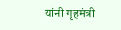यांनी गृहमंत्री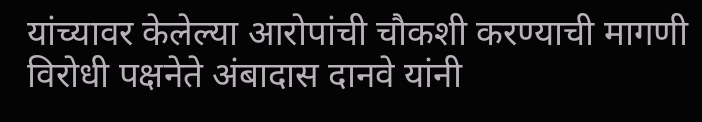यांच्यावर केलेल्या आरोपांची चौकशी करण्याची मागणी विरोधी पक्षनेते अंबादास दानवे यांनी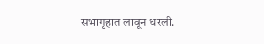सभागृहात लावून धरली.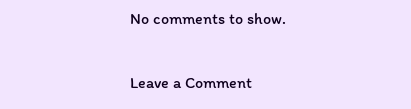No comments to show.

Leave a Comment